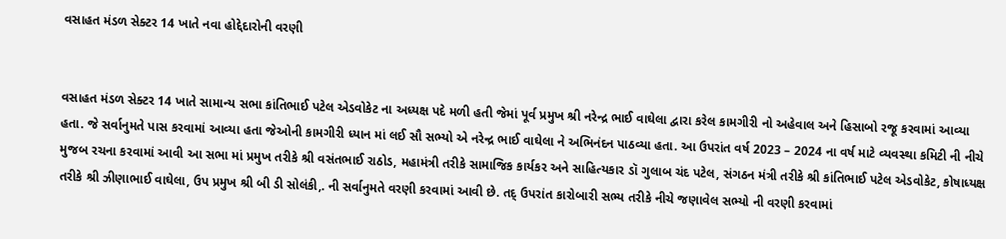વસાહત મંડળ સેક્ટર 14 ખાતે નવા હોદ્દેદારોની વરણી


વસાહત મંડળ સેક્ટર 14 ખાતે સામાન્ય સભા કાંતિભાઈ પટેલ એડવોકેટ ના અધ્યક્ષ પદે મળી હતી જેમાં પૂર્વ પ્રમુખ શ્રી નરેન્દ્ર ભાઈ વાઘેલા દ્વારા કરેલ કામગીરી નો અહેવાલ અને હિસાબો રજૂ કરવામાં આવ્યા હતા. જે સર્વાનુમતે પાસ કરવામાં આવ્યા હતા જેઓની કામગીરી ધ્યાન માં લઈ સૌ સભ્યો એ નરેન્દ્ર ભાઈ વાઘેલા ને અભિનંદન પાઠવ્યા હતા. આ ઉપરાંત વર્ષ 2023 – 2024 ના વર્ષ માટે વ્યવસ્થા કમિટી ની નીચે મુજબ રચના કરવામાં આવી આ સભા માં પ્રમુખ તરીકે શ્રી વસંતભાઈ રાઠોડ, મહામંત્રી તરીકે સામાજિક કાર્યકર અને સાહિત્યકાર ડૉ ગુલાબ ચંદ પટેલ, સંગઠન મંત્રી તરીકે શ્રી કાંતિભાઈ પટેલ એડવોકેટ, કોષાધ્યક્ષ તરીકે શ્રી ઝીણાભાઈ વાઘેલા, ઉપ પ્રમુખ શ્રી બી ડી સોલંકી,. ની સર્વાનુમતે વરણી કરવામાં આવી છે. તદ્ ઉપરાંત કારોબારી સભ્ય તરીકે નીચે જણાવેલ સભ્યો ની વરણી કરવામાં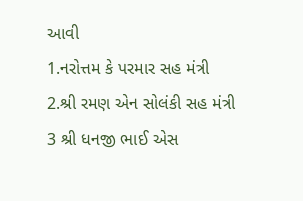આવી
1.નરોત્તમ કે પરમાર સહ મંત્રી
2.શ્રી રમણ એન સોલંકી સહ મંત્રી
3 શ્રી ધનજી ભાઈ એસ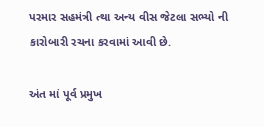પરમાર સહમંત્રી ત્થા અન્ય વીસ જેટલા સભ્યો ની કારોબારી રચના કરવામાં આવી છે.

અંત માં પૂર્વ પ્રમુખ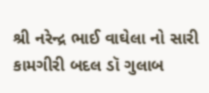શ્રી નરેન્દ્ર ભાઈ વાઘેલા નો સારી કામગીરી બદલ ડૉ ગુલાબ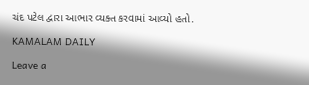ચંદ પટેલ દ્વારા આભાર વ્યક્ત કરવામાં આવ્યો હતો.

KAMALAM DAILY

Leave a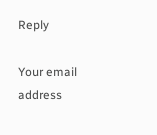Reply

Your email address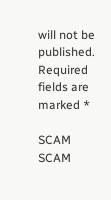will not be published. Required fields are marked *

SCAM SCAM